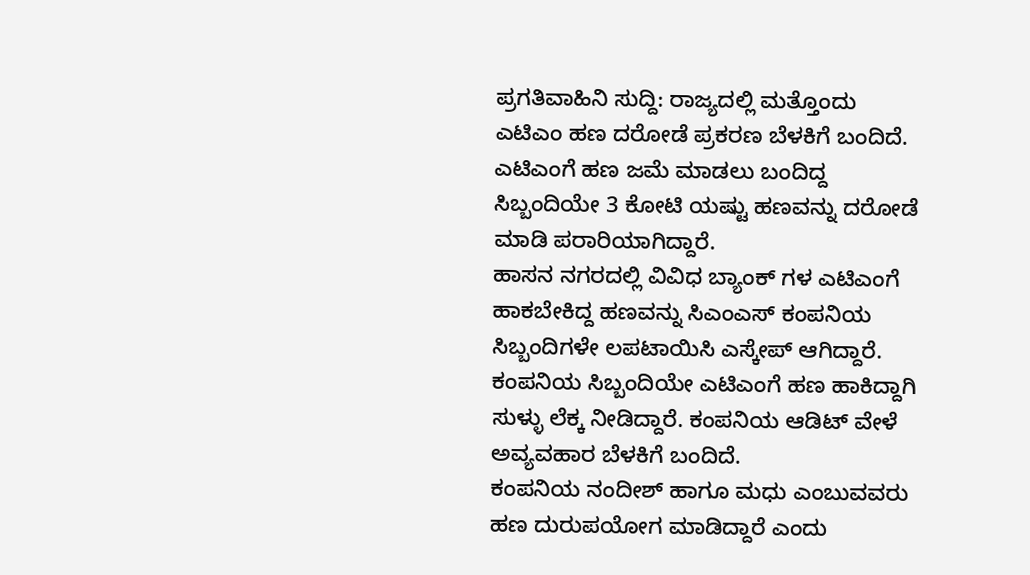ಪ್ರಗತಿವಾಹಿನಿ ಸುದ್ದಿ: ರಾಜ್ಯದಲ್ಲಿ ಮತ್ತೊಂದು ಎಟಿಎಂ ಹಣ ದರೋಡೆ ಪ್ರಕರಣ ಬೆಳಕಿಗೆ ಬಂದಿದೆ. ಎಟಿಎಂಗೆ ಹಣ ಜಮೆ ಮಾಡಲು ಬಂದಿದ್ದ ಸಿಬ್ಬಂದಿಯೇ 3 ಕೋಟಿ ಯಷ್ಟು ಹಣವನ್ನು ದರೋಡೆ ಮಾಡಿ ಪರಾರಿಯಾಗಿದ್ದಾರೆ.
ಹಾಸನ ನಗರದಲ್ಲಿ ವಿವಿಧ ಬ್ಯಾಂಕ್ ಗಳ ಎಟಿಎಂಗೆ ಹಾಕಬೇಕಿದ್ದ ಹಣವನ್ನು ಸಿಎಂಎಸ್ ಕಂಪನಿಯ ಸಿಬ್ಬಂದಿಗಳೇ ಲಪಟಾಯಿಸಿ ಎಸ್ಕೇಪ್ ಆಗಿದ್ದಾರೆ. ಕಂಪನಿಯ ಸಿಬ್ಬಂದಿಯೇ ಎಟಿಎಂಗೆ ಹಣ ಹಾಕಿದ್ದಾಗಿ ಸುಳ್ಳು ಲೆಕ್ಕ ನೀಡಿದ್ದಾರೆ. ಕಂಪನಿಯ ಆಡಿಟ್ ವೇಳೆ ಅವ್ಯವಹಾರ ಬೆಳಕಿಗೆ ಬಂದಿದೆ.
ಕಂಪನಿಯ ನಂದೀಶ್ ಹಾಗೂ ಮಧು ಎಂಬುವವರು ಹಣ ದುರುಪಯೋಗ ಮಾಡಿದ್ದಾರೆ ಎಂದು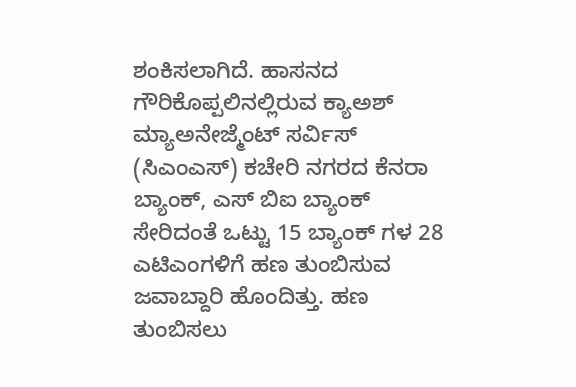ಶಂಕಿಸಲಾಗಿದೆ. ಹಾಸನದ ಗೌರಿಕೊಪ್ಪಲಿನಲ್ಲಿರುವ ಕ್ಯಾಅಶ್ ಮ್ಯಾಅನೇಜ್ಮೆಂಟ್ ಸರ್ವಿಸ್ (ಸಿಎಂಎಸ್) ಕಚೇರಿ ನಗರದ ಕೆನರಾ ಬ್ಯಾಂಕ್, ಎಸ್ ಬಿಐ ಬ್ಯಾಂಕ್ ಸೇರಿದಂತೆ ಒಟ್ಟು 15 ಬ್ಯಾಂಕ್ ಗಳ 28 ಎಟಿಎಂಗಳಿಗೆ ಹಣ ತುಂಬಿಸುವ ಜವಾಬ್ದಾರಿ ಹೊಂದಿತ್ತು. ಹಣ ತುಂಬಿಸಲು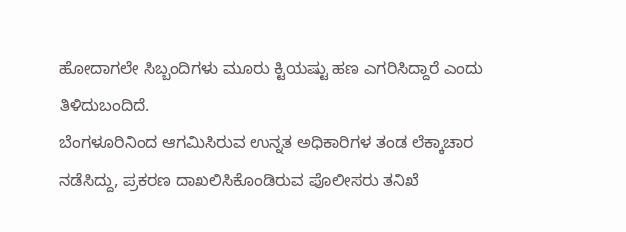ಹೋದಾಗಲೇ ಸಿಬ್ಬಂದಿಗಳು ಮೂರು ಕ್ಟಿಯಷ್ಟು ಹಣ ಎಗರಿಸಿದ್ದಾರೆ ಎಂದು ತಿಳಿದುಬಂದಿದೆ.
ಬೆಂಗಳೂರಿನಿಂದ ಆಗಮಿಸಿರುವ ಉನ್ನತ ಅಧಿಕಾರಿಗಳ ತಂಡ ಲೆಕ್ಕಾಚಾರ ನಡೆಸಿದ್ದು, ಪ್ರಕರಣ ದಾಖಲಿಸಿಕೊಂಡಿರುವ ಪೊಲೀಸರು ತನಿಖೆ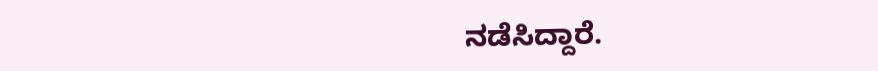ನಡೆಸಿದ್ದಾರೆ.